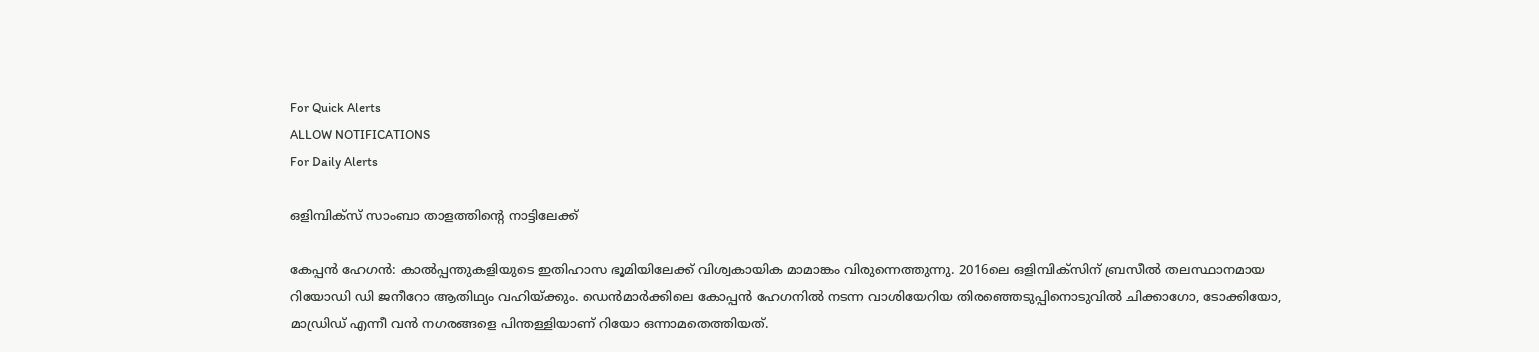For Quick Alerts
ALLOW NOTIFICATIONS
For Daily Alerts

ഒളിമ്പിക്‌സ്‌ സാംബാ താളത്തിന്റെ നാട്ടിലേക്ക്‌

കേപ്പന്‍ ഹേഗന്‍: കാല്‍പ്പന്തുകളിയുടെ ഇതിഹാസ ഭൂമിയിലേക്ക്‌ വിശ്വകായിക മാമാങ്കം വിരുന്നെത്തുന്നു. 2016ലെ ഒളിമ്പിക്‌സിന്‌ ബ്രസീല്‍ തലസ്ഥാനമായ റിയോഡി ഡി ജനീറോ ആതിഥ്യം വഹിയ്‌ക്കും. ഡെന്‍മാര്‍ക്കിലെ കോപ്പന്‍ ഹേഗനില്‍ നടന്ന വാശിയേറിയ തിരഞ്ഞെടുപ്പിനൊടുവില്‍ ചിക്കാഗോ, ടോക്കിയോ, മാഡ്രിഡ്‌ എന്നീ വന്‍ നഗരങ്ങളെ പിന്തള്ളിയാണ്‌ റിയോ ഒന്നാമതെത്തിയത്‌.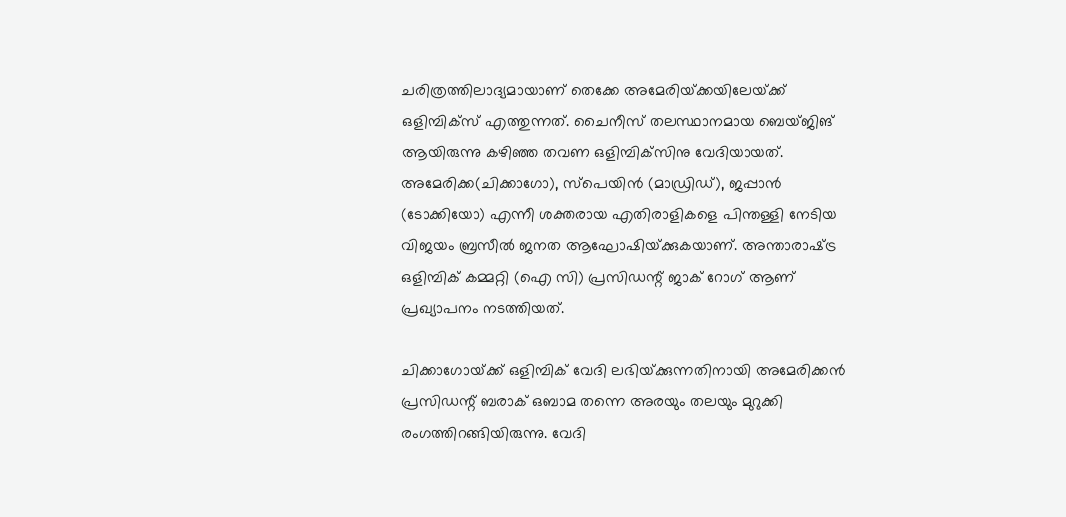ചരിത്രത്തിലാദ്യമായാണ്‌ തെക്കേ അമേരിയ്‌ക്കയിലേയ്‌ക്ക്‌ ഒളിമ്പിക്‌സ്‌ എത്തുന്നത്‌. ചൈനീസ്‌ തലസ്ഥാനമായ ബെയ്‌ജിങ്‌ ആയിരുന്നു കഴിഞ്ഞ തവണ ഒളിമ്പിക്‌സിനു വേദിയായത്‌. അമേരിക്ക(ചിക്കാഗോ), സ്‌പെയിന്‍ (മാഡ്രിഡ്‌), ജപ്പാന്‍ (ടോക്കിയോ) എന്നീ ശക്തരായ എതിരാളികളെ പിന്തള്ളി നേടിയ വിജയം ബ്രസീല്‍ ജനത ആഘോഷിയ്‌ക്കുകയാണ്‌. അന്താരാഷ്‌ട്ര ഒളിമ്പിക്‌ കമ്മറ്റി (ഐ സി) പ്രസിഡന്റ്‌ ജാക്‌ റോഗ്‌ ആണ്‌ പ്രഖ്യാപനം നടത്തിയത്‌.

ചിക്കാഗോയ്‌ക്ക്‌ ഒളിമ്പിക്‌ വേദി ലഭിയ്‌ക്കുന്നതിനായി അമേരിക്കന്‍ പ്രസിഡന്റ്‌ ബരാക്‌ ഒബാമ തന്നെ അരയും തലയും മുറുക്കി രംഗത്തിറങ്ങിയിരുന്നു. വേദി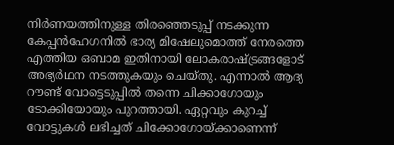നിര്‍ണയത്തിനുള്ള തിരഞ്ഞെടുപ്പ്‌ നടക്കുന്ന കേപ്പന്‍ഹേഗനില്‍ ഭാര്യ മിഷേലുമൊത്ത്‌ നേരത്തെ എത്തിയ ഒബാമ ഇതിനായി ലോകരാഷ്‌ട്രങ്ങളോട്‌ അഭ്യര്‍ഥന നടത്തുകയും ചെയ്‌തു. എന്നാല്‍ ആദ്യ റൗണ്ട്‌ വോട്ടെടുപ്പില്‍ തന്നെ ചിക്കാഗോയും ടോക്കിയോയും പുറത്തായി. ഏറ്റവും കുറച്ച്‌ വോട്ടുകള്‍ ലഭിച്ചത്‌ ചിക്കോഗോയ്‌ക്കാണെന്ന്‌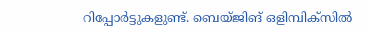റിപ്പോര്‍ട്ടുകളുണ്ട്‌. ബെയ്‌ജിങ്‌ ഒളിമ്പിക്‌സില്‍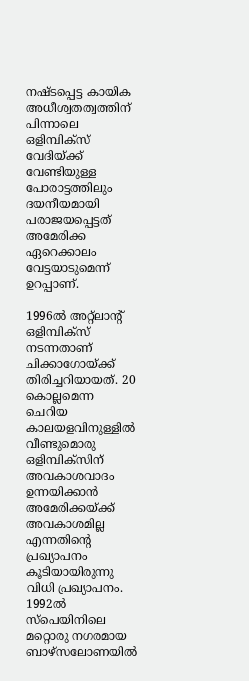നഷ്ടപ്പെട്ട കായിക അധീശ്വതത്വത്തിന്‌ പിന്നാലെ ഒളിമ്പിക്‌സ്‌ വേദിയ്‌ക്ക്‌ വേണ്ടിയുള്ള പോരാട്ടത്തിലും ദയനീയമായി പരാജയപ്പെട്ടത്‌ അമേരിക്ക ഏറെക്കാലം വേട്ടയാടുമെന്ന്‌ ഉറപ്പാണ്‌.

1996ല്‍ അറ്റ്‌ലാന്റ്‌ ഒളിമ്പിക്‌സ്‌ നടന്നതാണ്‌ ചിക്കാഗോയ്‌ക്ക്‌ തിരിച്ചറിയായത്‌. 20 കൊല്ലമെന്ന ചെറിയ കാലയളവിനുള്ളില്‍ വീണ്ടുമൊരു ഒളിമ്പിക്‌സിന്‌ അവകാശവാദം ഉന്നയിക്കാന്‍ അമേരിക്കയ്‌ക്ക്‌ അവകാശമില്ല എന്നതിന്റെ പ്രഖ്യാപനം കൂടിയായിരുന്നു വിധി പ്രഖ്യാപനം. 1992ല്‍ സ്‌പെയിനിലെ മറ്റൊരു നഗരമായ ബാഴ്‌സലോണയില്‍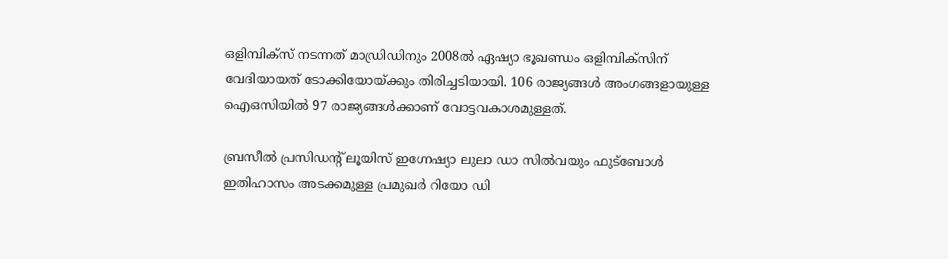ഒളിമ്പിക്‌സ്‌ നടന്നത്‌ മാഡ്രിഡിനും 2008ല്‍ ഏഷ്യാ ഭൂഖണ്ഡം ഒളിമ്പിക്‌സിന്‌ വേദിയായത്‌ ടോക്കിയോയ്‌ക്കും തിരിച്ചടിയായി. 106 രാജ്യങ്ങള്‍ അംഗങ്ങളായുള്ള ഐഒസിയില്‍ 97 രാജ്യങ്ങള്‍ക്കാണ്‌ വോട്ടവകാശമുള്ളത്‌.

ബ്രസീല്‍ പ്രസിഡന്റ്‌ ലൂയിസ്‌ ഇഗ്നേഷ്യാ ലുലാ ഡാ സില്‍വയും ഫുട്‌ബോള്‍ ഇതിഹാസം അടക്കമുള്ള പ്രമുഖര്‍ റിയോ ഡി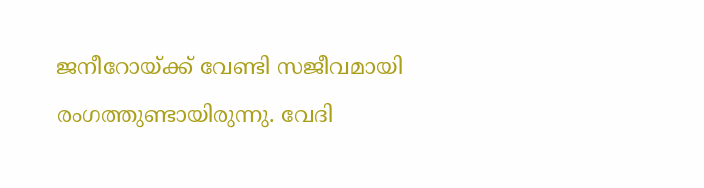ജനീറോയ്‌ക്ക്‌ വേണ്ടി സജീവമായി രംഗത്തുണ്ടായിരുന്നു. വേദി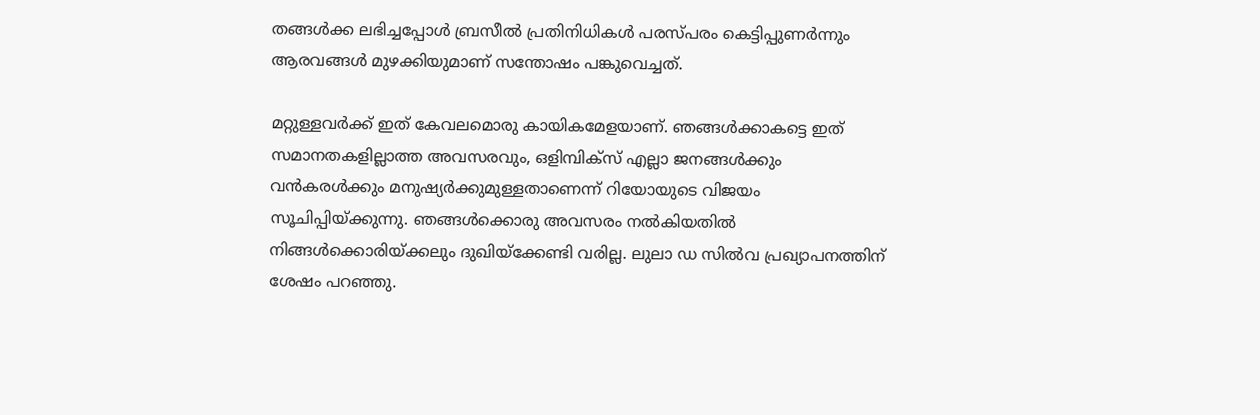തങ്ങള്‍ക്ക ലഭിച്ചപ്പോള്‍ ബ്രസീല്‍ പ്രതിനിധികള്‍ പരസ്‌പരം കെട്ടിപ്പുണര്‍ന്നും ആരവങ്ങള്‍ മുഴക്കിയുമാണ്‌ സന്തോഷം പങ്കുവെച്ചത്‌.

മറ്റുള്ളവര്‍ക്ക്‌ ഇത്‌ കേവലമൊരു കായികമേളയാണ്‌. ഞങ്ങള്‍ക്കാകട്ടെ ഇത്‌ സമാനതകളില്ലാത്ത അവസരവും, ഒളിമ്പിക്‌സ്‌ എല്ലാ ജനങ്ങള്‍ക്കും വന്‍കരള്‍ക്കും മനുഷ്യര്‍ക്കുമുള്ളതാണെന്ന്‌ റിയോയുടെ വിജയം സൂചിപ്പിയ്‌ക്കുന്നു. ഞങ്ങള്‍ക്കൊരു അവസരം നല്‍കിയതില്‍ നിങ്ങള്‍ക്കൊരിയ്‌ക്കലും ദുഖിയ്‌ക്കേണ്ടി വരില്ല. ലുലാ ഡ സില്‍വ പ്രഖ്യാപനത്തിന്‌ ശേഷം പറഞ്ഞു.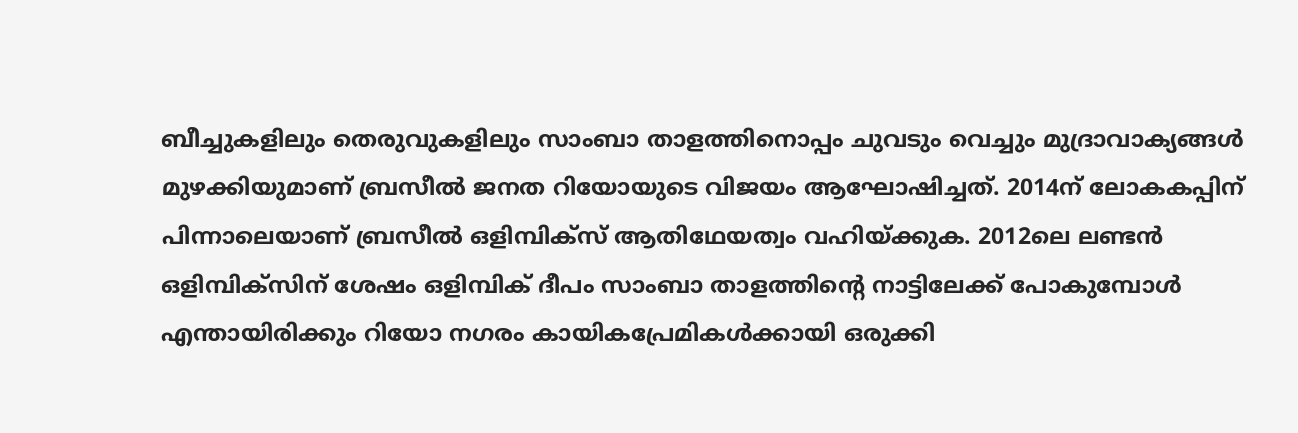ബീച്ചുകളിലും തെരുവുകളിലും സാംബാ താളത്തിനൊപ്പം ചുവടും വെച്ചും മുദ്രാവാക്യങ്ങള്‍ മുഴക്കിയുമാണ്‌ ബ്രസീല്‍ ജനത റിയോയുടെ വിജയം ആഘോഷിച്ചത്‌. 2014ന്‌ ലോകകപ്പിന്‌ പിന്നാലെയാണ്‌ ബ്രസീല്‍ ഒളിമ്പിക്‌സ്‌ ആതിഥേയത്വം വഹിയ്‌ക്കുക. 2012ലെ ലണ്ടന്‍ ഒളിമ്പിക്‌സിന്‌ ശേഷം ഒളിമ്പിക്‌ ദീപം സാംബാ താളത്തിന്റെ നാട്ടിലേക്ക്‌ പോകുമ്പോള്‍ എന്തായിരിക്കും റിയോ നഗരം കായികപ്രേമികള്‍ക്കായി ഒരുക്കി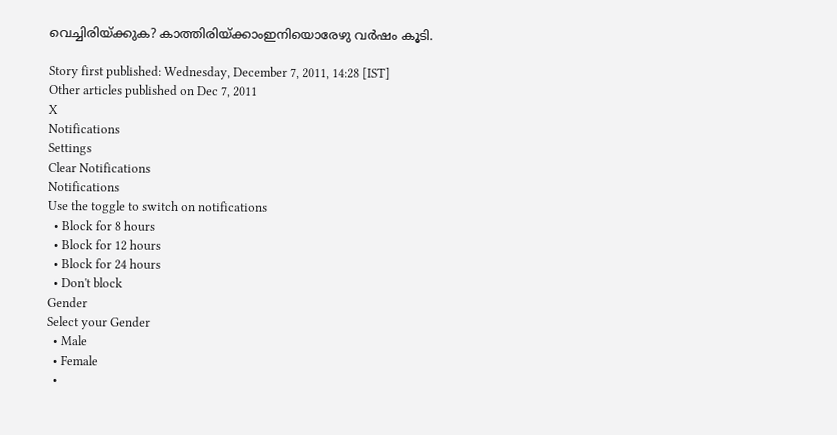വെച്ചിരിയ്‌ക്കുക? കാത്തിരിയ്‌ക്കാംഇനിയൊരേഴു വര്‍ഷം കൂടി.

Story first published: Wednesday, December 7, 2011, 14:28 [IST]
Other articles published on Dec 7, 2011
X
Notifications
Settings
Clear Notifications
Notifications
Use the toggle to switch on notifications
  • Block for 8 hours
  • Block for 12 hours
  • Block for 24 hours
  • Don't block
Gender
Select your Gender
  • Male
  • Female
  •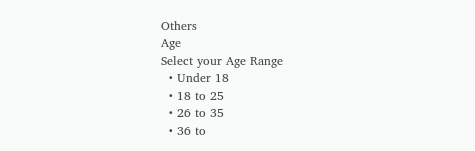Others
Age
Select your Age Range
  • Under 18
  • 18 to 25
  • 26 to 35
  • 36 to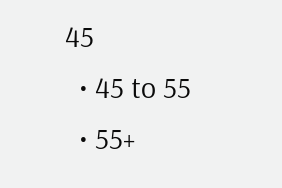45
  • 45 to 55
  • 55+